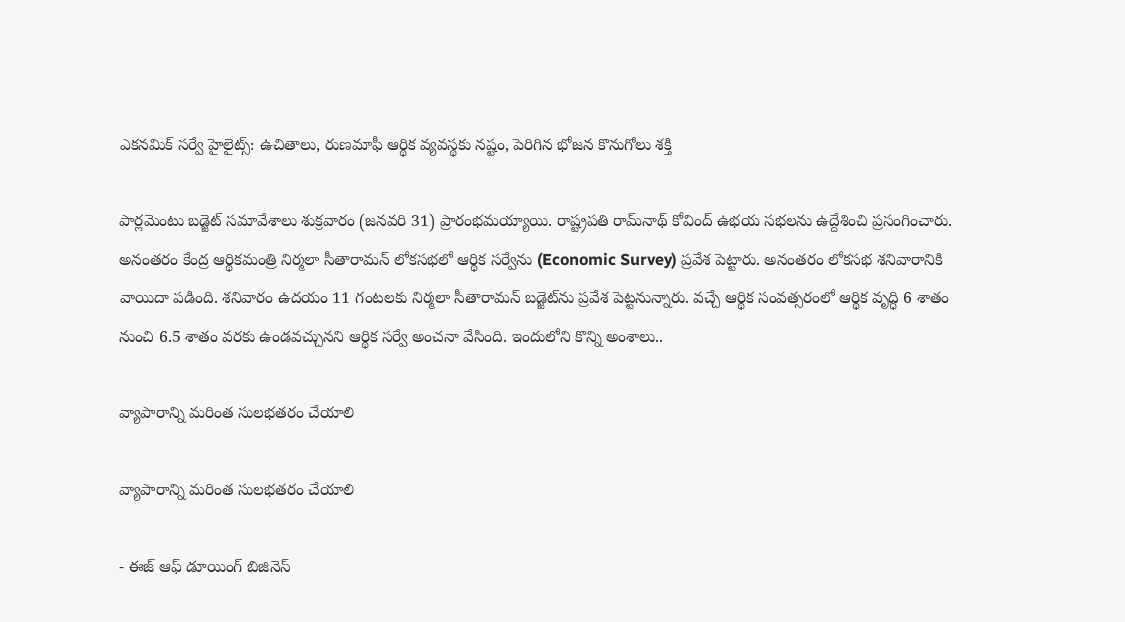ఎకనమిక్ సర్వే హైలైట్స్: ఉచితాలు, రుణమాఫీ ఆర్థిక వ్యవస్థకు నష్టం, పెరిగిన భోజన కొనుగోలు శక్తి

పార్లమెంటు బడ్జెట్ సమావేశాలు శుక్రవారం (జనవరి 31) ప్రారంభమయ్యాయి. రాష్ట్రపతి రామ్‌నాథ్ కోవింద్ ఉభయ సభలను ఉద్దేశించి ప్రసంగించారు. అనంతరం కేంద్ర ఆర్థికమంత్రి నిర్మలా సీతారామన్ లోకసభలో ఆర్థిక సర్వేను (Economic Survey) ప్రవేశ పెట్టారు. అనంతరం లోకసభ శనివారానికి వాయిదా పడింది. శనివారం ఉదయం 11 గంటలకు నిర్మలా సీతారామన్ బడ్జెట్‌ను ప్రవేశ పెట్టనున్నారు. వచ్చే ఆర్థిక సంవత్సరంలో ఆర్థిక వృద్ధి 6 శాతం నుంచి 6.5 శాతం వరకు ఉండవచ్చునని ఆర్థిక సర్వే అంచనా వేసింది. ఇందులోని కొన్ని అంశాలు..

వ్యాపారాన్ని మరింత సులభతరం చేయాలి

వ్యాపారాన్ని మరింత సులభతరం చేయాలి

- ఈజ్ ఆఫ్ డూయింగ్ బిజినెస్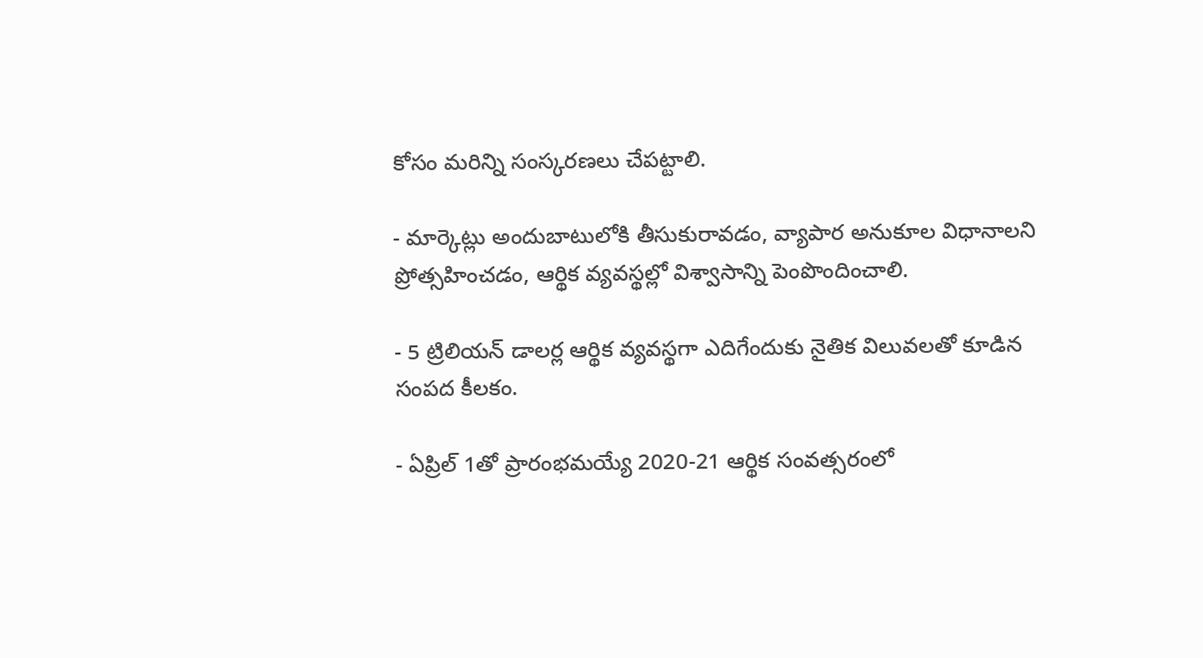కోసం మరిన్ని సంస్కరణలు చేపట్టాలి.

- మార్కెట్లు అందుబాటులోకి తీసుకురావడం, వ్యాపార అనుకూల విధానాలని ప్రోత్సహించడం, ఆర్థిక వ్యవస్థల్లో విశ్వాసాన్ని పెంపొందించాలి.

- 5 ట్రిలియన్ డాలర్ల ఆర్థిక వ్యవస్థగా ఎదిగేందుకు నైతిక విలువలతో కూడిన సంపద కీలకం.

- ఏప్రిల్ 1తో ప్రారంభమయ్యే 2020-21 ఆర్థిక సంవత్సరంలో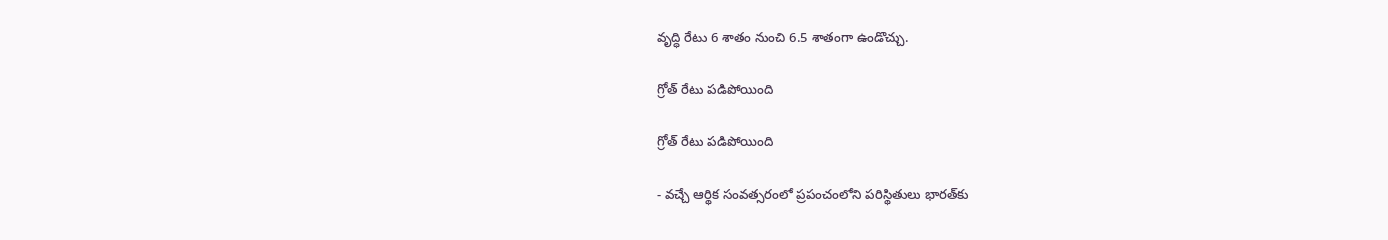వృద్ధి రేటు 6 శాతం నుంచి 6.5 శాతంగా ఉండొచ్చు.

గ్రోత్ రేటు పడిపోయింది

గ్రోత్ రేటు పడిపోయింది

- వచ్చే ఆర్థిక సంవత్సరంలో ప్రపంచంలోని పరిస్థితులు భారత్‌కు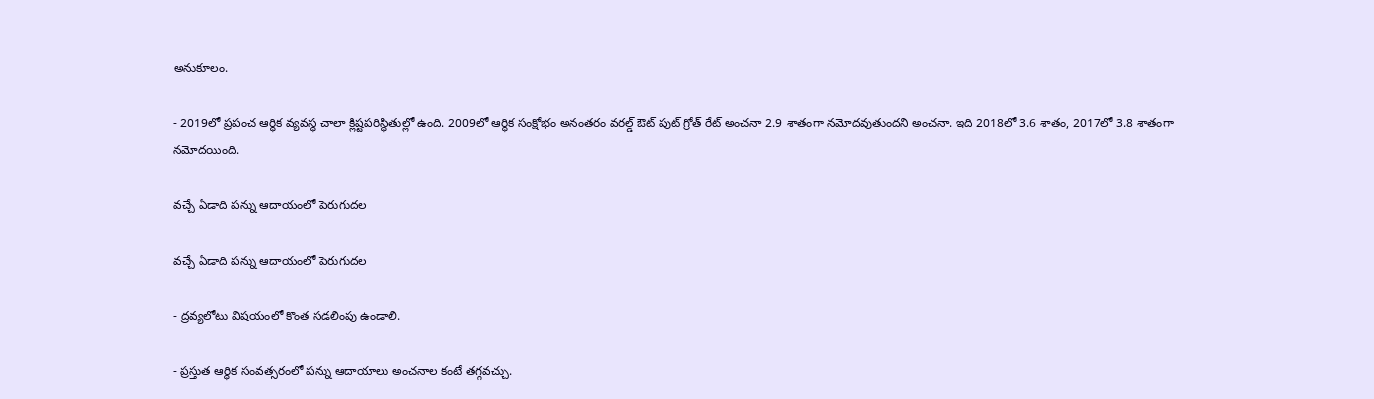అనుకూలం.

- 2019లో ప్రపంచ ఆర్థిక వ్యవస్థ చాలా క్లిష్టపరిస్థితుల్లో ఉంది. 2009లో ఆర్థిక సంక్షోభం అనంతరం వరల్డ్ ఔట్ పుట్ గ్రోత్ రేట్ అంచనా 2.9 శాతంగా నమోదవుతుందని అంచనా. ఇది 2018లో 3.6 శాతం, 2017లో 3.8 శాతంగా నమోదయింది.

వచ్చే ఏడాది పన్ను ఆదాయంలో పెరుగుదల

వచ్చే ఏడాది పన్ను ఆదాయంలో పెరుగుదల

- ద్రవ్యలోటు విషయంలో కొంత సడలింపు ఉండాలి.

- ప్రస్తుత ఆర్థిక సంవత్సరంలో పన్ను ఆదాయాలు అంచనాల కంటే తగ్గవచ్చు.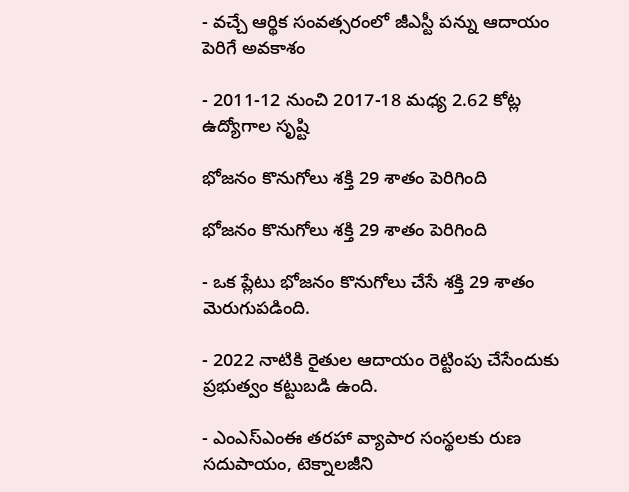- వచ్చే ఆర్థిక సంవత్సరంలో జీఎస్టీ పన్ను ఆదాయం పెరిగే అవకాశం

- 2011-12 నుంచి 2017-18 మధ్య 2.62 కోట్ల ఉద్యోగాల సృష్టి

భోజనం కొనుగోలు శక్తి 29 శాతం పెరిగింది

భోజనం కొనుగోలు శక్తి 29 శాతం పెరిగింది

- ఒక ప్లేటు భోజనం కొనుగోలు చేసే శక్తి 29 శాతం మెరుగుపడింది.

- 2022 నాటికి రైతుల ఆదాయం రెట్టింపు చేసేందుకు ప్రభుత్వం కట్టుబడి ఉంది.

- ఎంఎస్ఎంఈ తరహా వ్యాపార సంస్థలకు రుణ సదుపాయం, టెక్నాలజీని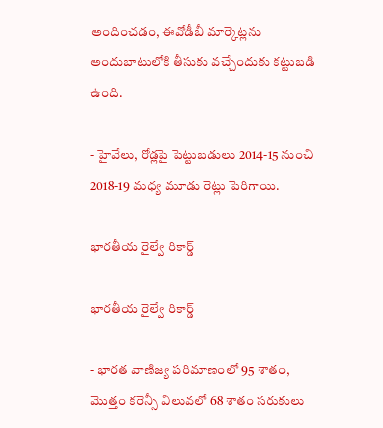అందించడం, ఈవోడీబీ మార్కెట్లను అందుబాటులోకి తీసుకు వచ్చేందుకు కట్టుబడి ఉంది.

- హైవేలు, రోడ్లపై పెట్టుబడులు 2014-15 నుంచి 2018-19 మధ్య మూడు రెట్లు పెరిగాయి.

భారతీయ రైల్వే రికార్డ్

భారతీయ రైల్వే రికార్డ్

- భారత వాణిజ్య పరిమాణంలో 95 శాతం, మొత్తం కరెన్సీ విలువలో 68 శాతం సరుకులు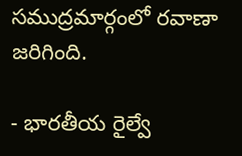సముద్రమార్గంలో రవాణా జరిగింది.

- భారతీయ రైల్వే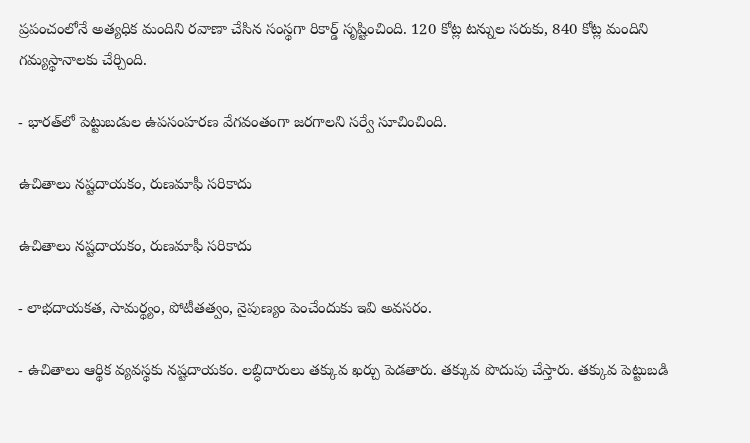ప్రపంచంలోనే అత్యధిక మందిని రవాణా చేసిన సంస్థగా రికార్డ్ సృష్టించింది. 120 కోట్ల టన్నుల సరుకు, 840 కోట్ల మందిని గమ్యస్థానాలకు చేర్చింది.

- భారత్‌లో పెట్టుబడుల ఉపసంహరణ వేగవంతంగా జరగాలని సర్వే సూచించింది.

ఉచితాలు నష్టదాయకం, రుణమాఫీ సరికాదు

ఉచితాలు నష్టదాయకం, రుణమాఫీ సరికాదు

- లాభదాయకత, సామర్థ్యం, పోటీతత్వం, నైపుణ్యం పెంచేందుకు ఇవి అవసరం.

- ఉచితాలు ఆర్థిక వ్యవస్థకు నష్టదాయకం. లబ్ధిదారులు తక్కువ ఖర్చు పెడతారు. తక్కువ పొదుపు చేస్తారు. తక్కువ పెట్టుబడి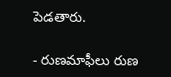పెడతారు.

- రుణమాఫీలు రుణ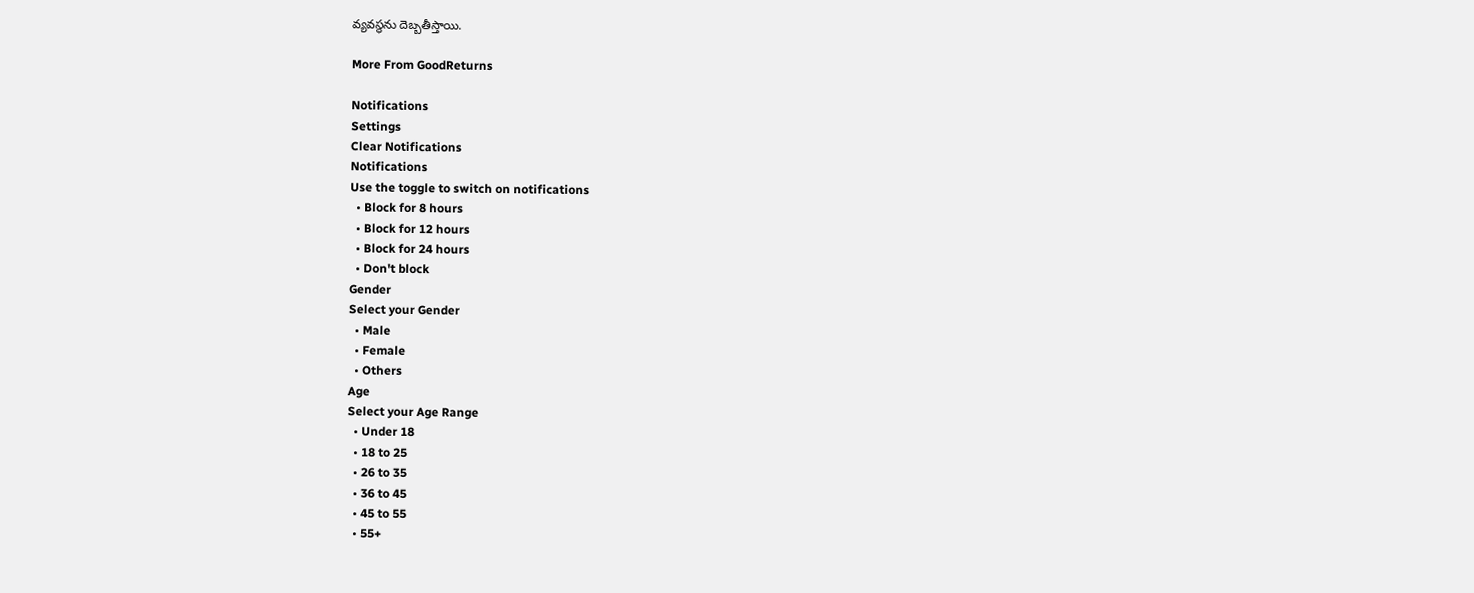వ్యవస్థను దెబ్బతీస్తాయి.

More From GoodReturns

Notifications
Settings
Clear Notifications
Notifications
Use the toggle to switch on notifications
  • Block for 8 hours
  • Block for 12 hours
  • Block for 24 hours
  • Don't block
Gender
Select your Gender
  • Male
  • Female
  • Others
Age
Select your Age Range
  • Under 18
  • 18 to 25
  • 26 to 35
  • 36 to 45
  • 45 to 55
  • 55+